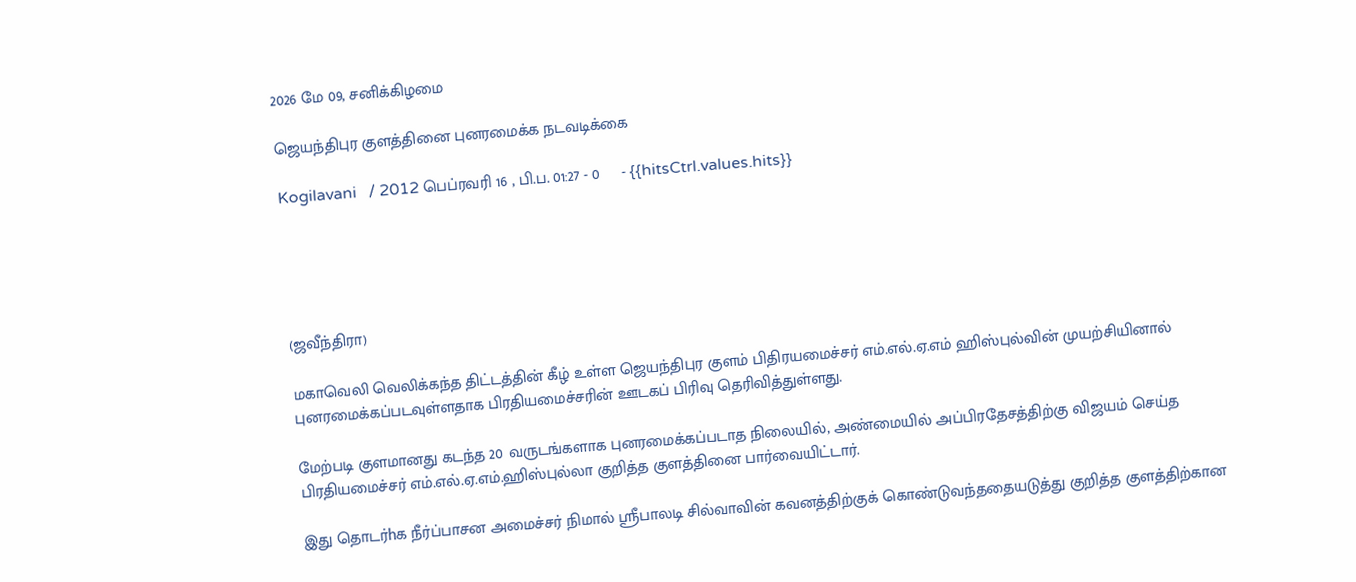2026 மே 09, சனிக்கிழமை

ஜெயந்திபுர குளத்தினை புனரமைக்க நடவடிக்கை

Kogilavani   / 2012 பெப்ரவரி 16 , பி.ப. 01:27 - 0     - {{hitsCtrl.values.hits}}





(ஜவீந்திரா)

மகாவெலி வெலிக்கந்த திட்டத்தின் கீழ் உள்ள ஜெயந்திபுர குளம் பிதிரயமைச்சர் எம்.எல்.ஏ.எம் ஹிஸ்புல்வின் முயற்சியினால் புனரமைக்கப்படவுள்ளதாக பிரதியமைச்சரின் ஊடகப் பிரிவு தெரிவித்துள்ளது.

மேற்படி குளமானது கடந்த 20 வருடங்களாக புனரமைக்கப்படாத நிலையில், அண்மையில் அப்பிரதேசத்திற்கு விஜயம் செய்த பிரதியமைச்சர் எம்.எல்.ஏ.எம்.ஹிஸ்புல்லா குறித்த குளத்தினை பார்வையிட்டார்.

இது தொடர்hக நீர்ப்பாசன அமைச்சர் நிமால் ஸ்ரீபாலடி சில்வாவின் கவனத்திற்குக் கொண்டுவந்ததையடுத்து குறித்த குளத்திற்கான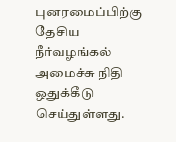புனரமைப்பிற்கு தேசிய நீர்வழங்கல் அமைச்சு நிதி ஒதுக்கீடு செய்துள்ளது.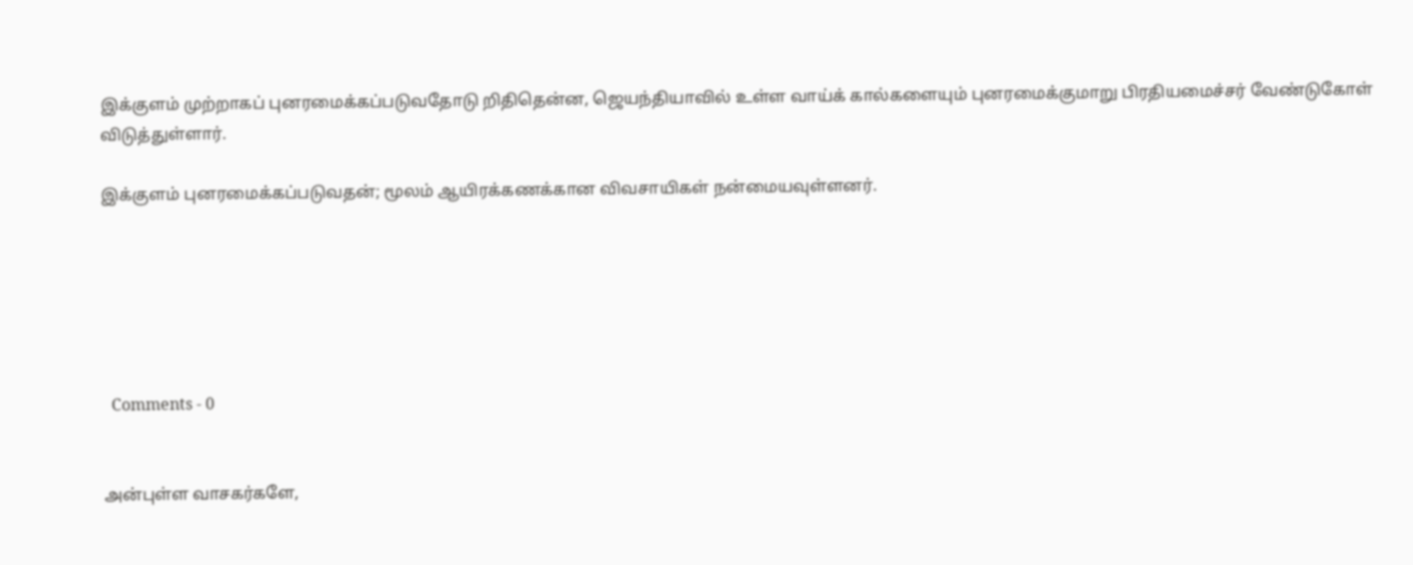இக்குளம் முற்றாகப் புனரமைக்கப்படுவதோடு றிதிதென்ன, ஜெயந்தியாவில் உள்ள வாய்க் கால்களையும் புனரமைக்குமாறு பிரதியமைச்சர் வேண்டுகோள் விடுத்துள்ளார்.

இக்குளம் புனரமைக்கப்படுவதன்; மூலம் ஆயிரக்கணக்கான விவசாயிகள் நன்மையவுள்ளனர்.






  Comments - 0


அன்புள்ள வாசகர்களே,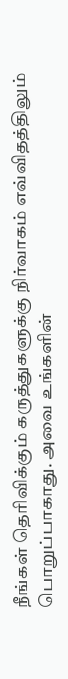நீங்கள் தெரிவிக்கும் கருத்துகளுக்கு நிர்வாகம் எவ்விதத்திலும் பொறுப்பாகாது. அவை உங்களின்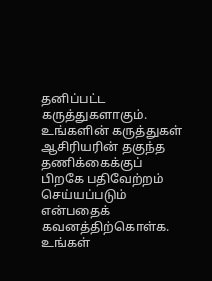தனிப்பட்ட கருத்துகளாகும். உங்களின் கருத்துகள் ஆசிரியரின் தகுந்த தணிக்கைக்குப் பிறகே பதிவேற்றம் செய்யப்படும் என்பதைக் கவனத்திற்கொள்க. உங்கள்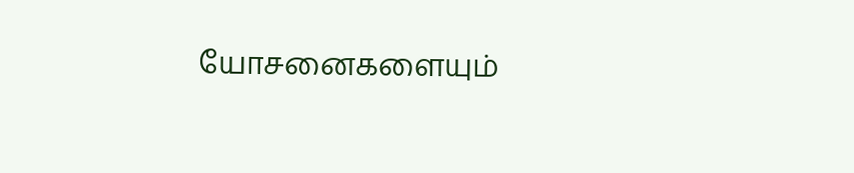யோசனைகளையும்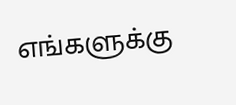எங்களுக்கு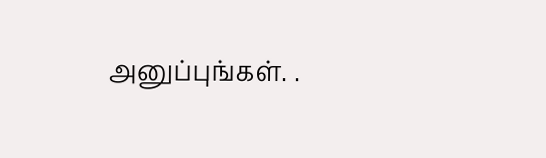அனுப்புங்கள். .